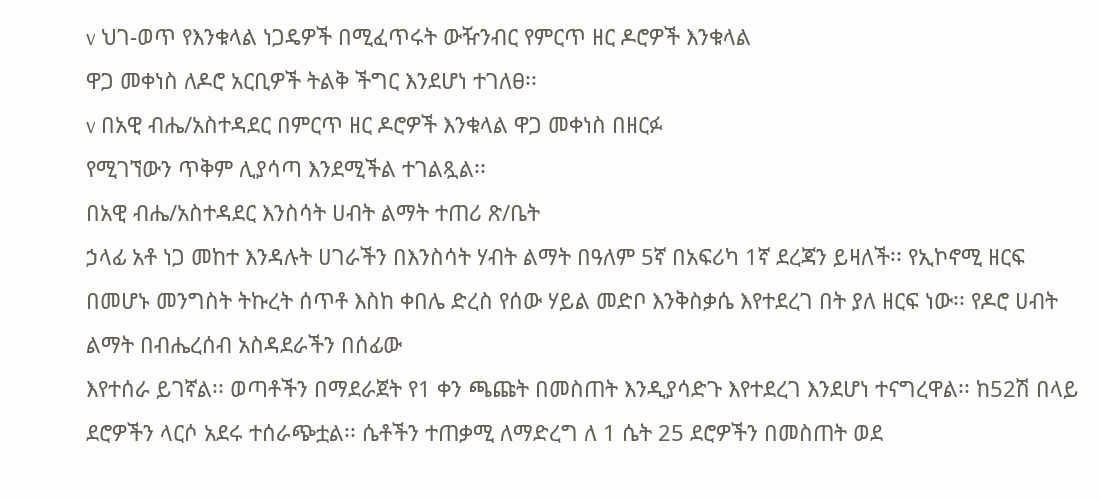v ህገ-ወጥ የእንቁላል ነጋዴዎች በሚፈጥሩት ውዥንብር የምርጥ ዘር ዶሮዎች እንቁላል
ዋጋ መቀነስ ለዶሮ አርቢዎች ትልቅ ችግር እንደሆነ ተገለፀ፡፡
v በአዊ ብሔ/አስተዳደር በምርጥ ዘር ዶሮዎች እንቁላል ዋጋ መቀነስ በዘርፉ
የሚገኘውን ጥቅም ሊያሳጣ እንደሚችል ተገልጿል፡፡
በአዊ ብሔ/አስተዳደር እንስሳት ሀብት ልማት ተጠሪ ጽ/ቤት
ኃላፊ አቶ ነጋ መከተ እንዳሉት ሀገራችን በእንስሳት ሃብት ልማት በዓለም 5ኛ በአፍሪካ 1ኛ ደረጃን ይዛለች፡፡ የኢኮኖሚ ዘርፍ
በመሆኑ መንግስት ትኩረት ሰጥቶ እስከ ቀበሌ ድረስ የሰው ሃይል መድቦ እንቅስቃሴ እየተደረገ በት ያለ ዘርፍ ነው፡፡ የዶሮ ሀብት ልማት በብሔረሰብ አስዳደራችን በሰፊው
እየተሰራ ይገኛል፡፡ ወጣቶችን በማደራጀት የ1 ቀን ጫጩት በመስጠት እንዲያሳድጉ እየተደረገ እንደሆነ ተናግረዋል፡፡ ከ52ሽ በላይ
ደሮዎችን ላርሶ አደሩ ተሰራጭቷል፡፡ ሴቶችን ተጠቃሚ ለማድረግ ለ 1 ሴት 25 ደሮዎችን በመስጠት ወደ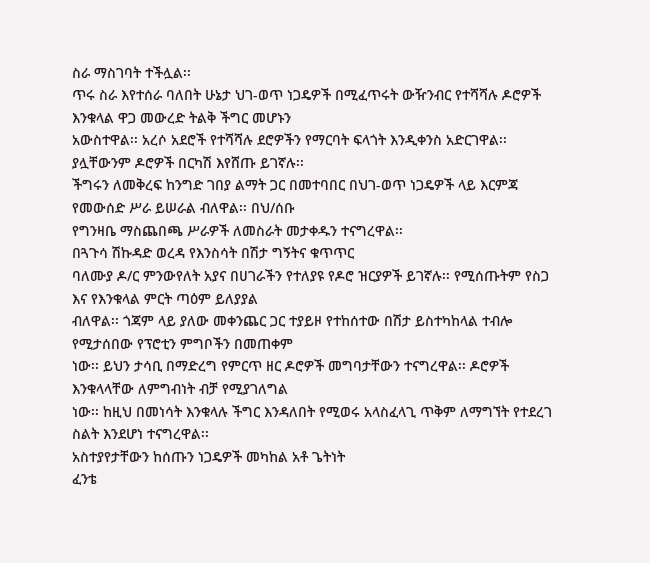ስራ ማስገባት ተችሏል፡፡
ጥሩ ስራ እየተሰራ ባለበት ሁኔታ ህገ-ወጥ ነጋዴዎች በሚፈጥሩት ውዥንብር የተሻሻሉ ዶሮዎች እንቁላል ዋጋ መውረድ ትልቅ ችግር መሆኑን
አውስተዋል፡፡ አረሶ አደሮች የተሻሻሉ ደሮዎችን የማርባት ፍላጎት እንዲቀንስ አድርገዋል፡፡ ያሏቸውንም ዶሮዎች በርካሽ እየሸጡ ይገኛሉ፡፡
ችግሩን ለመቅረፍ ከንግድ ገበያ ልማት ጋር በመተባበር በህገ-ወጥ ነጋዴዎች ላይ እርምጃ የመውሰድ ሥራ ይሠራል ብለዋል፡፡ በህ/ሰቡ
የግንዛቤ ማስጨበጫ ሥራዎች ለመስራት መታቀዱን ተናግረዋል፡፡
በጓጉሳ ሽኩዳድ ወረዳ የእንስሳት በሽታ ግኝትና ቁጥጥር
ባለሙያ ዶ/ር ምንውየለት አያና በሀገራችን የተለያዩ የዶሮ ዝርያዎች ይገኛሉ፡፡ የሚሰጡትም የስጋ እና የእንቁላል ምርት ጣዕም ይለያያል
ብለዋል፡፡ ጎጃም ላይ ያለው መቀንጨር ጋር ተያይዞ የተከሰተው በሽታ ይስተካከላል ተብሎ የሚታሰበው የፕሮቲን ምግቦችን በመጠቀም
ነው፡፡ ይህን ታሳቢ በማድረግ የምርጥ ዘር ዶሮዎች መግባታቸውን ተናግረዋል፡፡ ዶሮዎች እንቁላላቸው ለምግብነት ብቻ የሚያገለግል
ነው፡፡ ከዚህ በመነሳት እንቁላሉ ችግር እንዳለበት የሚወሩ አላስፈላጊ ጥቅም ለማግኘት የተደረገ ስልት እንደሆነ ተናግረዋል፡፡
አስተያየታቸውን ከሰጡን ነጋዴዎች መካከል አቶ ጌትነት
ፈንቴ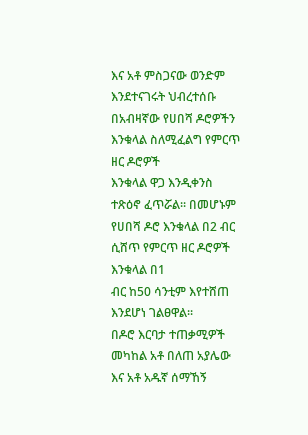እና አቶ ምስጋናው ወንድም እንደተናገሩት ህብረተሰቡ በአብዛኛው የሀበሻ ዶሮዎችን እንቁላል ስለሚፈልግ የምርጥ ዘር ዶሮዎች
እንቁላል ዋጋ እንዲቀንስ ተጽዕኖ ፈጥሯል፡፡ በመሆኑም የሀበሻ ዶሮ እንቁላል በ2 ብር ሲሸጥ የምርጥ ዘር ዶሮዎች እንቁላል በ1
ብር ከ50 ሳንቲም እየተሸጠ እንደሆነ ገልፀዋል፡፡
በዶሮ እርባታ ተጠቃሚዎች መካከል አቶ በለጠ አያሌው እና አቶ አዱኛ ሰማኸኝ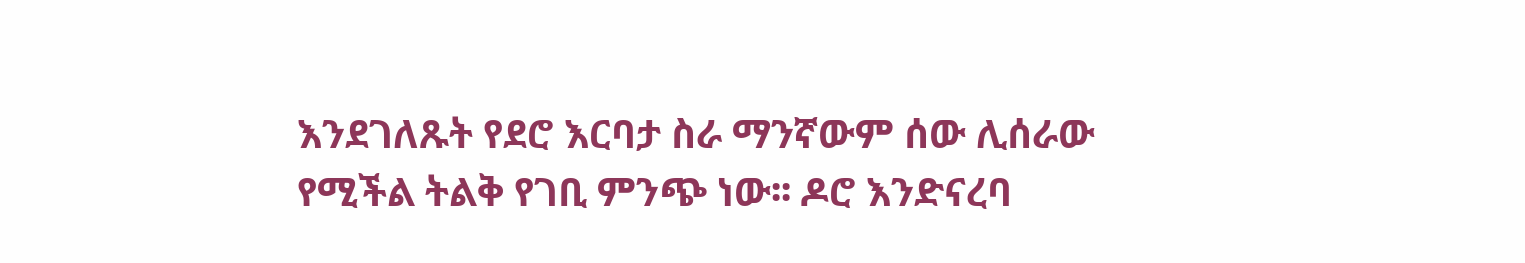እንደገለጹት የደሮ እርባታ ስራ ማንኛውም ሰው ሊሰራው
የሚችል ትልቅ የገቢ ምንጭ ነው፡፡ ዶሮ እንድናረባ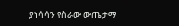ያነሳሳን የስራው ውጤታማ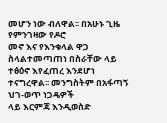መሆን ነው ብለዋል፡፡ በአሁኑ ጊዜ የምንገዛው የዶሮ
መኖ እና የእንቁላል ዋጋ ስላልተመጣጠነ በስራቸው ላይ ተፅዕኖ እየፈጠረ እንደሆነ ተናግረዋል፡፡ መንግስትም በአፋጣኝ ህገ-ወጥ ነጋዴዎች
ላይ እርምጃ እንዲወስድ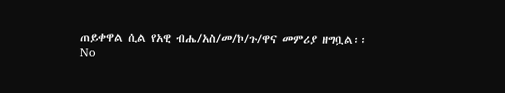ጠይቀዋል ሲል የአዊ ብሔ/አስ/መ/ኮ/ጉ/ዋና መምሪያ ዘግቧል፡፡
No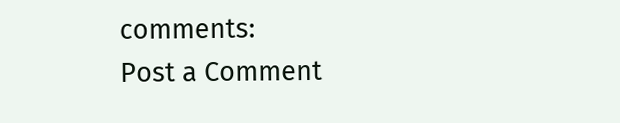comments:
Post a Comment